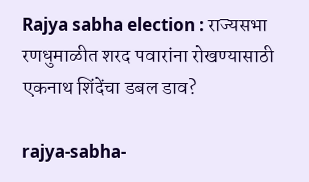Rajya sabha election : राज्यसभा रणधुमाळीत शरद पवारांना रोखण्यासाठी एकनाथ शिंदेंचा डबल डाव?

rajya-sabha-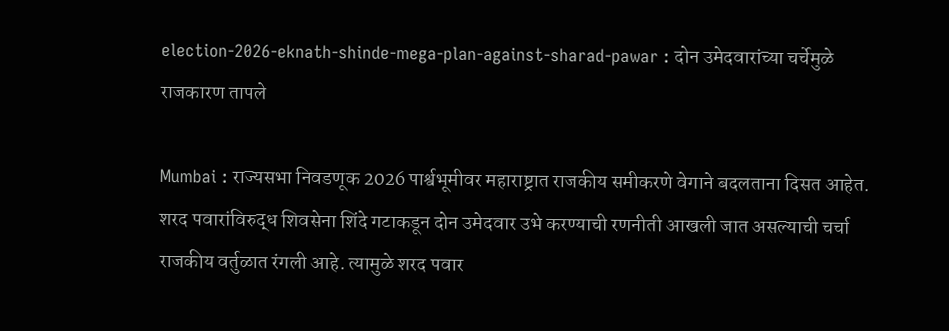election-2026-eknath-shinde-mega-plan-against-sharad-pawar : दोन उमेदवारांच्या चर्चेमुळे राजकारण तापले

Mumbai : राज्यसभा निवडणूक 2026 पार्श्वभूमीवर महाराष्ट्रात राजकीय समीकरणे वेगाने बदलताना दिसत आहेत. शरद पवारांविरुद्ध शिवसेना शिंदे गटाकडून दोन उमेदवार उभे करण्याची रणनीती आखली जात असल्याची चर्चा राजकीय वर्तुळात रंगली आहे. त्यामुळे शरद पवार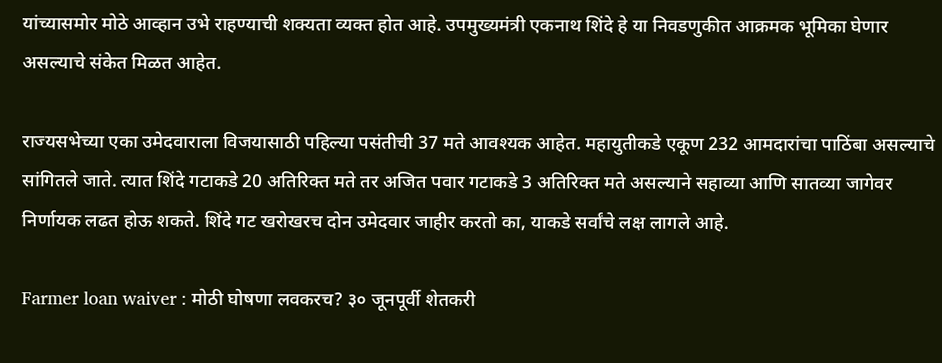यांच्यासमोर मोठे आव्हान उभे राहण्याची शक्यता व्यक्त होत आहे. उपमुख्यमंत्री एकनाथ शिंदे हे या निवडणुकीत आक्रमक भूमिका घेणार असल्याचे संकेत मिळत आहेत.

राज्यसभेच्या एका उमेदवाराला विजयासाठी पहिल्या पसंतीची 37 मते आवश्यक आहेत. महायुतीकडे एकूण 232 आमदारांचा पाठिंबा असल्याचे सांगितले जाते. त्यात शिंदे गटाकडे 20 अतिरिक्त मते तर अजित पवार गटाकडे 3 अतिरिक्त मते असल्याने सहाव्या आणि सातव्या जागेवर निर्णायक लढत होऊ शकते. शिंदे गट खरोखरच दोन उमेदवार जाहीर करतो का, याकडे सर्वांचे लक्ष लागले आहे.

Farmer loan waiver : मोठी घोषणा लवकरच? ३० जूनपूर्वी शेतकरी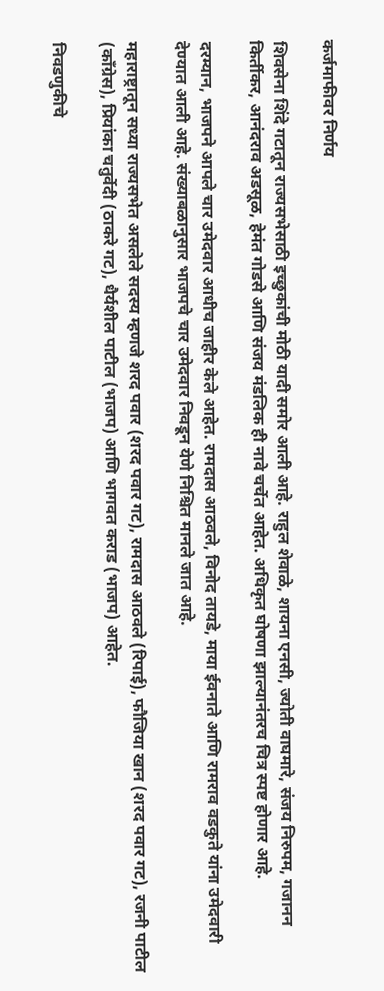कर्जमाफीवर निर्णय

शिवसेना शिंदे गटातून राज्यसभेसाठी इच्छुकांची मोठी यादी समोर आली आहे. राहुल शेवाळे, शायना एनसी, ज्योती वाघमारे, संजय निरुपम, गजानन किर्तीकर, आनंदराव अडसूळ, हेमंत गोडसे आणि संजय मंडलिक ही नावे चर्चेत आहेत. अधिकृत घोषणा झाल्यानंतरच चित्र स्पष्ट होणार आहे.

दरम्यान, भाजपने आपले चार उमेदवार आधीच जाहीर केले आहेत. रामदास आठवले, विनोद तायडे, माया ईवनाते आणि रामराव वडकुते यांना उमेदवारी देण्यात आली आहे. संख्याबळानुसार भाजपचे चार उमेदवार निवडून येणे निश्चित मानले जात आहे.

महाराष्ट्रातून सध्या राज्यसभेत असलेले सदस्य म्हणजे शरद पवार (शरद पवार गट), रामदास आठवले (रिपाई), फौजिया खान (शरद पवार गट), रजनी पाटील (काँग्रेस), प्रियांका चतुर्वेदी (ठाकरे गट), धैर्यशील पाटील (भाजप) आणि भागवत कराड (भाजप) आहेत.

निवडणुकीचे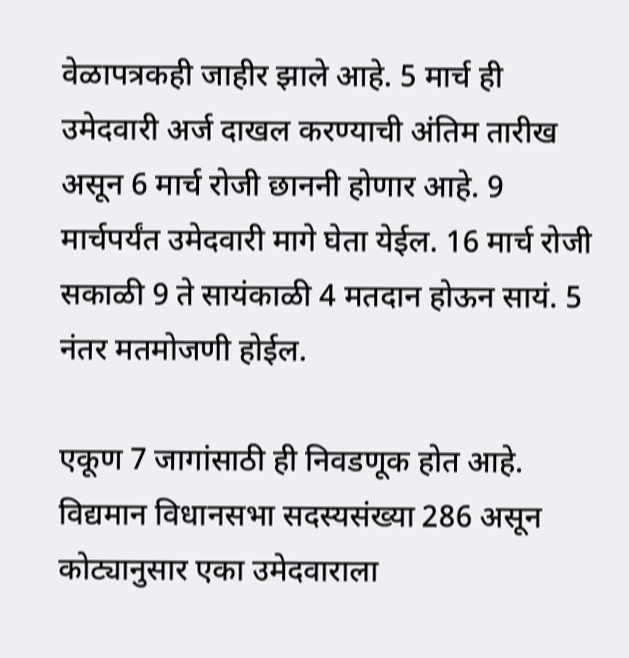वेळापत्रकही जाहीर झाले आहे. 5 मार्च ही उमेदवारी अर्ज दाखल करण्याची अंतिम तारीख असून 6 मार्च रोजी छाननी होणार आहे. 9 मार्चपर्यंत उमेदवारी मागे घेता येईल. 16 मार्च रोजी सकाळी 9 ते सायंकाळी 4 मतदान होऊन सायं. 5 नंतर मतमोजणी होईल.

एकूण 7 जागांसाठी ही निवडणूक होत आहे. विद्यमान विधानसभा सदस्यसंख्या 286 असून कोट्यानुसार एका उमेदवाराला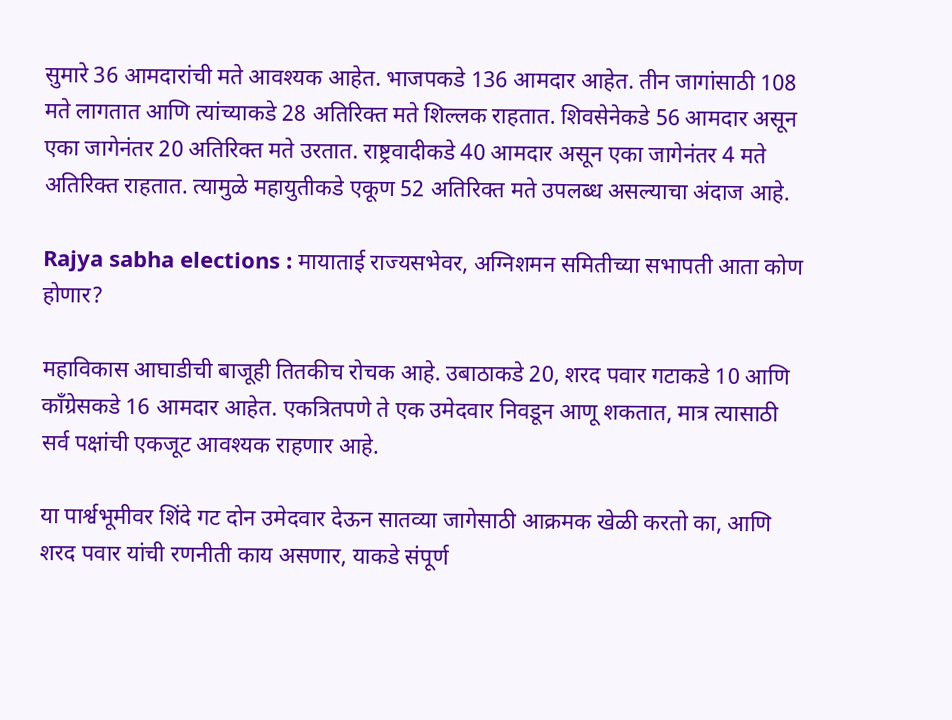सुमारे 36 आमदारांची मते आवश्यक आहेत. भाजपकडे 136 आमदार आहेत. तीन जागांसाठी 108 मते लागतात आणि त्यांच्याकडे 28 अतिरिक्त मते शिल्लक राहतात. शिवसेनेकडे 56 आमदार असून एका जागेनंतर 20 अतिरिक्त मते उरतात. राष्ट्रवादीकडे 40 आमदार असून एका जागेनंतर 4 मते अतिरिक्त राहतात. त्यामुळे महायुतीकडे एकूण 52 अतिरिक्त मते उपलब्ध असल्याचा अंदाज आहे.

Rajya sabha elections : मायाताई राज्यसभेवर, अग्निशमन समितीच्या सभापती आता कोण होणार?

महाविकास आघाडीची बाजूही तितकीच रोचक आहे. उबाठाकडे 20, शरद पवार गटाकडे 10 आणि काँग्रेसकडे 16 आमदार आहेत. एकत्रितपणे ते एक उमेदवार निवडून आणू शकतात, मात्र त्यासाठी सर्व पक्षांची एकजूट आवश्यक राहणार आहे.

या पार्श्वभूमीवर शिंदे गट दोन उमेदवार देऊन सातव्या जागेसाठी आक्रमक खेळी करतो का, आणि शरद पवार यांची रणनीती काय असणार, याकडे संपूर्ण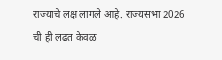राज्याचे लक्ष लागले आहे. राज्यसभा 2026 ची ही लढत केवळ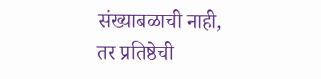संख्याबळाची नाही, तर प्रतिष्ठेची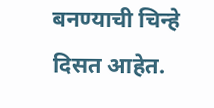बनण्याची चिन्हे दिसत आहेत.